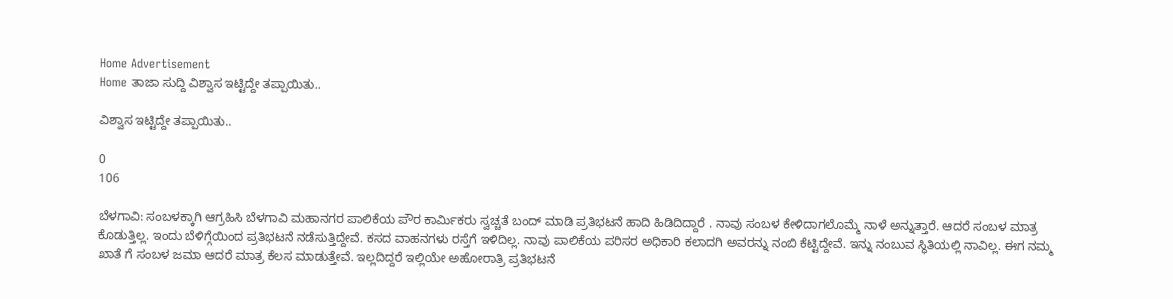Home Advertisement
Home ತಾಜಾ ಸುದ್ದಿ ವಿಶ್ವಾಸ ಇಟ್ಟಿದ್ದೇ ತಪ್ಪಾಯಿತು..

ವಿಶ್ವಾಸ ಇಟ್ಟಿದ್ದೇ ತಪ್ಪಾಯಿತು..

0
106

ಬೆಳಗಾವಿ: ಸಂಬಳಕ್ಕಾಗಿ ಆಗ್ರಹಿಸಿ ಬೆಳಗಾವಿ‌ ಮಹಾನಗರ ಪಾಲಿಕೆಯ ಪೌರ ಕಾರ್ಮಿಕರು ಸ್ವಚ್ಚತೆ ಬಂದ್ ಮಾಡಿ ಪ್ರತಿಭಟನೆ ಹಾದಿ‌ ಹಿಡಿದಿದ್ದಾರೆ . ನಾವು ಸಂಬಳ ಕೇಳಿದಾಗಲೊಮ್ಮೆ ನಾಳೆ ಅನ್ನುತ್ತಾರೆ. ಆದರೆ ಸಂಬಳ ಮಾತ್ರ ಕೊಡುತ್ತಿಲ್ಲ. ಇಂದು ಬೆಳಿಗ್ಗೆಯಿಂದ ಪ್ರತಿಭಟನೆ ನಡೆಸುತ್ತಿದ್ದೇವೆ. ಕಸದ ವಾಹನಗಳು ರಸ್ತೆಗೆ ಇಳಿದಿಲ್ಲ. ನಾವು ಪಾಲಿಕೆಯ ಪರಿಸರ ಅಧಿಕಾರಿ ಕಲಾದಗಿ ಅವರನ್ನು ನಂಬಿ ಕೆಟ್ಟಿದ್ದೇವೆ. ಇನ್ನು ನಂಬುವ ಸ್ಥಿತಿಯಲ್ಲಿ ನಾವಿಲ್ಲ. ಈಗ ನಮ್ಮ ಖಾತೆ ಗೆ ಸಂಬಳ ಜಮಾ ಆದರೆ ಮಾತ್ರ ಕೆಲಸ ಮಾಡುತ್ತೇವೆ. ಇಲ್ಲದಿದ್ದರೆ ಇಲ್ಲಿಯೇ ಅಹೋರಾತ್ರಿ ಪ್ರತಿಭಟನೆ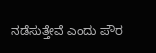ನಡೆಸುತ್ತೇವೆ ಎಂದು ಪೌರ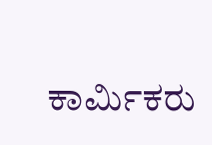ಕಾರ್ಮಿಕರು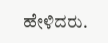ಹೇಳಿದರು.